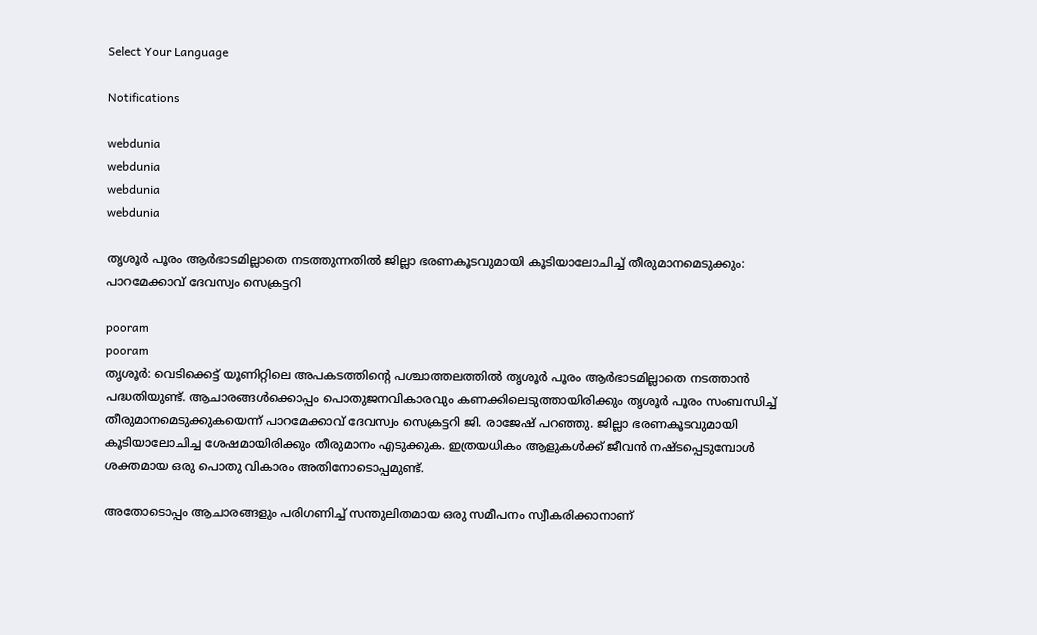Select Your Language

Notifications

webdunia
webdunia
webdunia
webdunia

തൃശൂര്‍ പൂരം ആര്‍ഭാടമില്ലാതെ നടത്തുന്നതില്‍ ജില്ലാ ഭരണകൂടവുമായി കൂടിയാലോചിച്ച് തീരുമാനമെടുക്കും: പാറമേക്കാവ് ദേവസ്വം സെക്രട്ടറി

pooram
pooram
തൃശൂര്‍: വെടിക്കെട്ട് യൂണിറ്റിലെ അപകടത്തിന്റെ പശ്ചാത്തലത്തില്‍ തൃശൂര്‍ പൂരം ആര്‍ഭാടമില്ലാതെ നടത്താന്‍ പദ്ധതിയുണ്ട്. ആചാരങ്ങള്‍ക്കൊപ്പം പൊതുജനവികാരവും കണക്കിലെടുത്തായിരിക്കും തൃശൂര്‍ പൂരം സംബന്ധിച്ച് തീരുമാനമെടുക്കുകയെന്ന് പാറമേക്കാവ് ദേവസ്വം സെക്രട്ടറി ജി. രാജേഷ് പറഞ്ഞു. ജില്ലാ ഭരണകൂടവുമായി കൂടിയാലോചിച്ച ശേഷമായിരിക്കും തീരുമാനം എടുക്കുക. ഇത്രയധികം ആളുകള്‍ക്ക് ജീവന്‍ നഷ്ടപ്പെടുമ്പോള്‍ ശക്തമായ ഒരു പൊതു വികാരം അതിനോടൊപ്പമുണ്ട്.

അതോടൊപ്പം ആചാരങ്ങളും പരിഗണിച്ച് സന്തുലിതമായ ഒരു സമീപനം സ്വീകരിക്കാനാണ്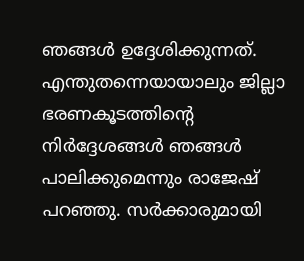ഞങ്ങള്‍ ഉദ്ദേശിക്കുന്നത്. എന്തുതന്നെയായാലും ജില്ലാ ഭരണകൂടത്തിന്റെ നിര്‍ദ്ദേശങ്ങള്‍ ഞങ്ങള്‍ പാലിക്കുമെന്നും രാജേഷ് പറഞ്ഞു. സര്‍ക്കാരുമായി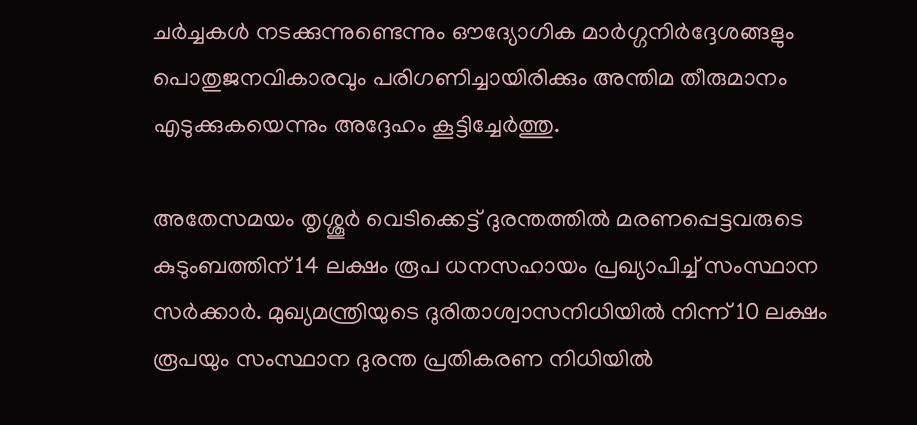ചര്‍ച്ചകള്‍ നടക്കുന്നുണ്ടെന്നും ഔദ്യോഗിക മാര്‍ഗ്ഗനിര്‍ദ്ദേശങ്ങളും പൊതുജനവികാരവും പരിഗണിച്ചായിരിക്കും അന്തിമ തീരുമാനം എടുക്കുകയെന്നും അദ്ദേഹം കൂട്ടിച്ചേര്‍ത്തു.

അതേസമയം തൃശ്ശൂര്‍ വെടിക്കെട്ട് ദുരന്തത്തില്‍ മരണപ്പെട്ടവരുടെ കുടുംബത്തിന് 14 ലക്ഷം രൂപ ധനസഹായം പ്രഖ്യാപിച്ച് സംസ്ഥാന സര്‍ക്കാര്‍. മുഖ്യമന്ത്രിയുടെ ദുരിതാശ്വാസനിധിയില്‍ നിന്ന് 10 ലക്ഷം രൂപയും സംസ്ഥാന ദുരന്ത പ്രതികരണ നിധിയില്‍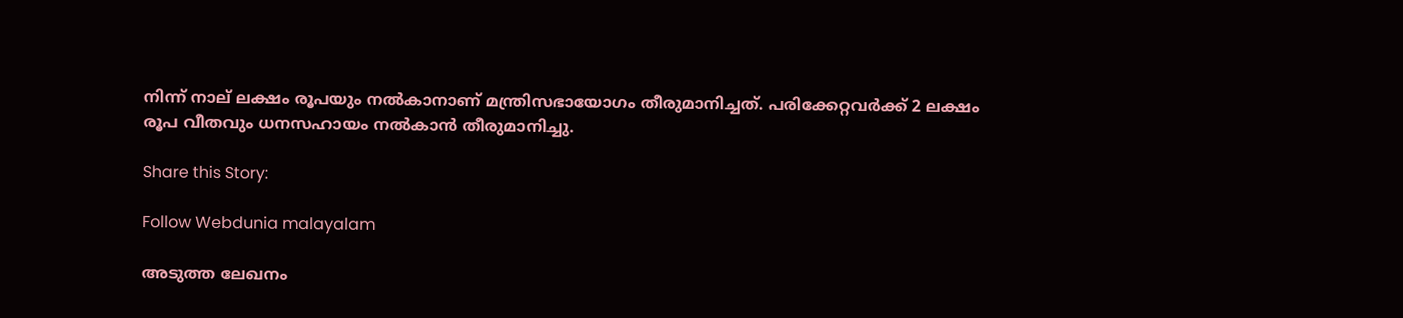നിന്ന് നാല് ലക്ഷം രൂപയും നല്‍കാനാണ് മന്ത്രിസഭായോഗം തീരുമാനിച്ചത്. പരിക്കേറ്റവര്‍ക്ക് 2 ലക്ഷം രൂപ വീതവും ധനസഹായം നല്‍കാന്‍ തീരുമാനിച്ചു.

Share this Story:

Follow Webdunia malayalam

അടുത്ത ലേഖനം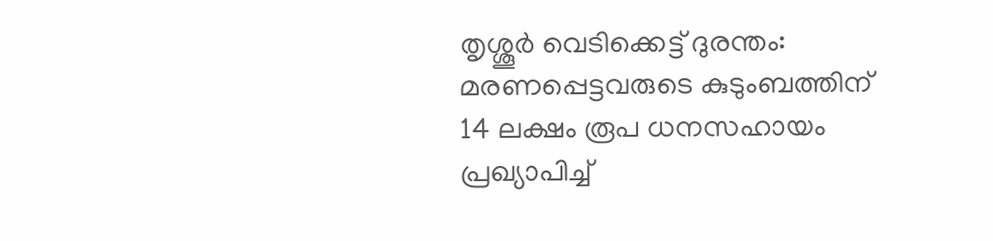തൃശ്ശൂര്‍ വെടിക്കെട്ട് ദുരന്തം: മരണപ്പെട്ടവരുടെ കുടുംബത്തിന് 14 ലക്ഷം രൂപ ധനസഹായം പ്രഖ്യാപിച്ച്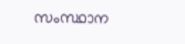സംസ്ഥാന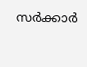സര്‍ക്കാര്‍